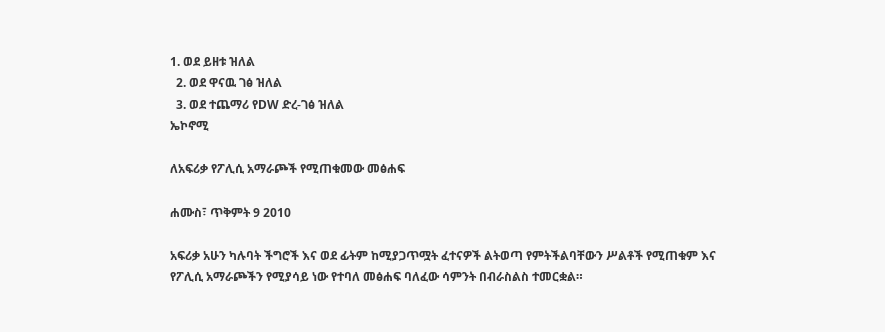1. ወደ ይዘቱ ዝለል
  2. ወደ ዋናዉ ገፅ ዝለል
  3. ወደ ተጨማሪ የDW ድረ-ገፅ ዝለል
ኤኮኖሚ

ለአፍሪቃ የፖሊሲ አማራጮች የሚጠቁመው መፅሐፍ

ሐሙስ፣ ጥቅምት 9 2010

አፍሪቃ አሁን ካሉባት ችግሮች እና ወደ ፊትም ከሚያጋጥሟት ፈተናዎች ልትወጣ የምትችልባቸውን ሥልቶች የሚጠቁም እና የፖሊሲ አማራጮችን የሚያሳይ ነው የተባለ መፅሐፍ ባለፈው ሳምንት በብራስልስ ተመርቋል።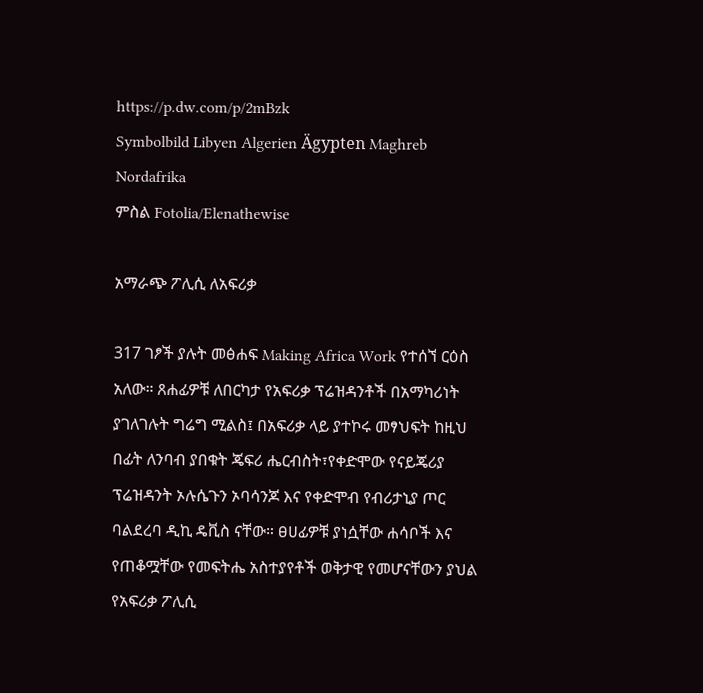https://p.dw.com/p/2mBzk
Symbolbild Libyen Algerien Ägypten Maghreb Nordafrika
ምስል Fotolia/Elenathewise

አማራጭ ፖሊሲ ለአፍሪቃ

317 ገፆች ያሉት መፅሐፍ Making Africa Work የተሰኘ ርዕስ አለው። ጸሐፊዎቹ ለበርካታ የአፍሪቃ ፕሬዝዳንቶች በአማካሪነት ያገለገሉት ግሬግ ሚልስ፤ በአፍሪቃ ላይ ያተኮሩ መፃህፍት ከዚህ በፊት ለንባብ ያበቁት ጄፍሪ ሔርብስት፣የቀድሞው የናይጄሪያ ፕሬዝዳንት ኦሉሴጉን ኦባሳንጆ እና የቀድሞብ የብሪታኒያ ጦር ባልደረባ ዲኪ ዴቪስ ናቸው። ፀሀፊዎቹ ያነሷቸው ሐሳቦች እና የጠቆሟቸው የመፍትሔ አስተያየቶች ወቅታዊ የመሆናቸውን ያህል የአፍሪቃ ፖሊሲ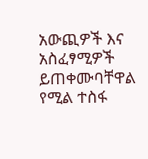አውጪዎች እና አስፈፃሚዎች ይጠቀሙባቸዋል የሚል ተስፋ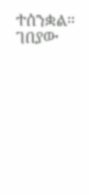ተሰንቋል።
ገበያው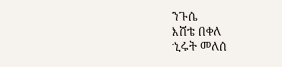ንጉሴ
እሸቴ በቀለ
ኂሩት መለሰ